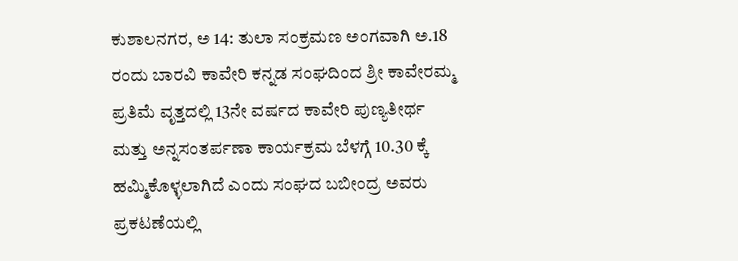ಕುಶಾಲನಗರ, ಅ 14: ತುಲಾ ಸಂಕ್ರಮಣ ಅಂಗವಾಗಿ ಅ.18 ರಂದು ಬಾರವಿ ಕಾವೇರಿ ಕನ್ನಡ ಸಂಘದಿಂದ ಶ್ರೀ ಕಾವೇರಮ್ಮ ಪ್ರತಿಮೆ ವೃತ್ತದಲ್ಲಿ 13ನೇ ವರ್ಷದ ಕಾವೇರಿ ಪುಣ್ಯತೀರ್ಥ ಮತ್ತು ಅನ್ನಸಂತರ್ಪಣಾ ಕಾರ್ಯಕ್ರಮ ಬೆಳಗ್ಗೆ 10.30 ಕ್ಕೆ ಹಮ್ಮಿಕೊಳ್ಳಲಾಗಿದೆ ಎಂದು ಸಂಘದ ಬಬೀಂದ್ರ ಅವರು ಪ್ರಕಟಣೆಯಲ್ಲಿ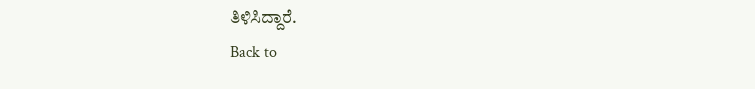ತಿಳಿಸಿದ್ದಾರೆ.
Back to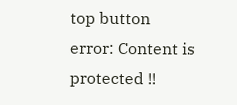top button
error: Content is protected !!